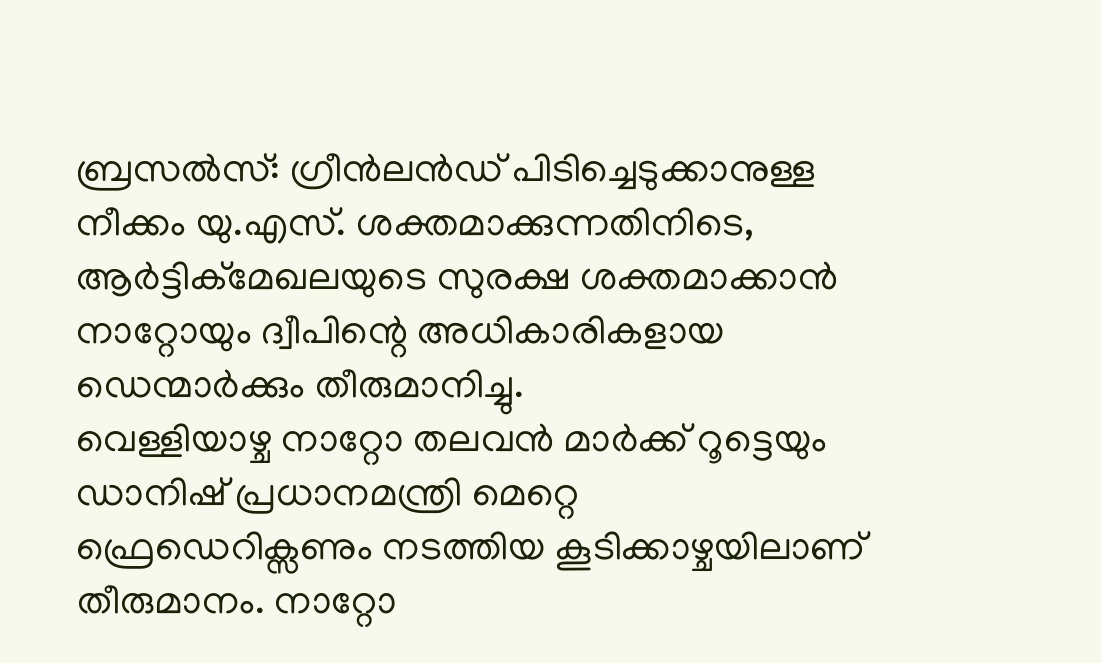ബ്രസൽസ്: ഗ്രീൻലൻഡ് പിടിച്ചെടുക്കാനുള്ള നീക്കം യു.എസ്. ശക്തമാക്കുന്നതിനിടെ, ആർട്ടിക്മേഖലയുടെ സുരക്ഷ ശക്തമാക്കാൻ നാറ്റോയും ദ്വീപിന്റെ അധികാരികളായ ഡെന്മാർക്കും തീരുമാനിച്ചു.
വെള്ളിയാഴ്ച നാറ്റോ തലവൻ മാർക്ക് റൂട്ടെയും ഡാനിഷ് പ്രധാനമന്ത്രി മെറ്റെ ഫ്രെഡെറിക്സണും നടത്തിയ കൂടിക്കാഴ്ചയിലാണ് തീരുമാനം. നാറ്റോ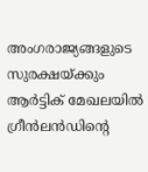അംഗരാജ്യങ്ങളുടെ സുരക്ഷയ്ക്കും ആർട്ടിക് മേഖലയിൽ ഗ്രീൻലൻഡിന്റെ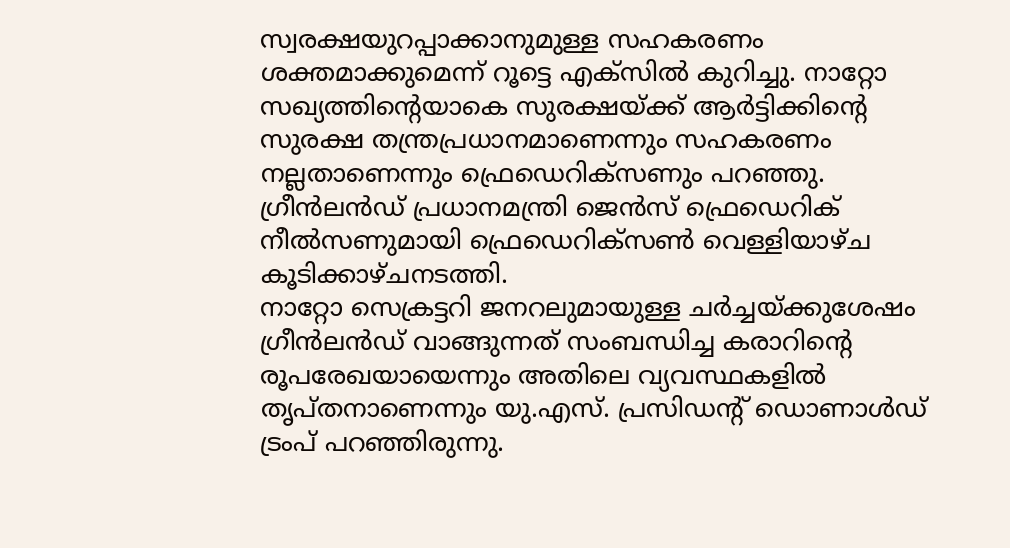സ്വരക്ഷയുറപ്പാക്കാനുമുള്ള സഹകരണം ശക്തമാക്കുമെന്ന് റൂട്ടെ എക്സിൽ കുറിച്ചു. നാറ്റോ സഖ്യത്തിന്റെയാകെ സുരക്ഷയ്ക്ക് ആർട്ടിക്കിന്റെ സുരക്ഷ തന്ത്രപ്രധാനമാണെന്നും സഹകരണം നല്ലതാണെന്നും ഫ്രെഡെറിക്സണും പറഞ്ഞു. ഗ്രീൻലൻഡ് പ്രധാനമന്ത്രി ജെൻസ് ഫ്രെഡെറിക് നീൽസണുമായി ഫ്രെഡെറിക്സൺ വെള്ളിയാഴ്ച കൂടിക്കാഴ്ചനടത്തി.
നാറ്റോ സെക്രട്ടറി ജനറലുമായുള്ള ചർച്ചയ്ക്കുശേഷം ഗ്രീൻലൻഡ് വാങ്ങുന്നത് സംബന്ധിച്ച കരാറിന്റെ രൂപരേഖയായെന്നും അതിലെ വ്യവസ്ഥകളിൽ തൃപ്തനാണെന്നും യു.എസ്. പ്രസിഡന്റ് ഡൊണാൾഡ് ട്രംപ് പറഞ്ഞിരുന്നു.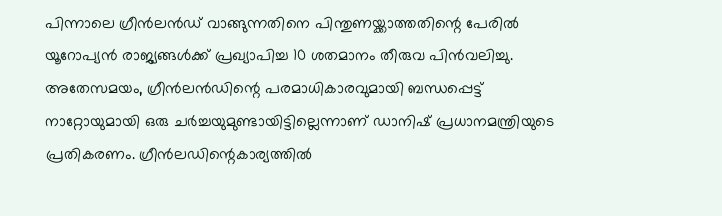പിന്നാലെ ഗ്രീൻലൻഡ് വാങ്ങുന്നതിനെ പിന്തുണയ്ക്കാത്തതിന്റെ പേരിൽ യൂറോപ്യൻ രാജ്യങ്ങൾക്ക് പ്രഖ്യാപിച്ച 10 ശതമാനം തീരുവ പിൻവലിച്ചു. അതേസമയം, ഗ്രീൻലൻഡിന്റെ പരമാധികാരവുമായി ബന്ധപ്പെട്ട് നാറ്റോയുമായി ഒരു ചർച്ചയുമുണ്ടായിട്ടില്ലെന്നാണ് ഡാനിഷ് പ്രധാനമന്ത്രിയുടെ പ്രതികരണം. ഗ്രീൻലഡിന്റെകാര്യത്തിൽ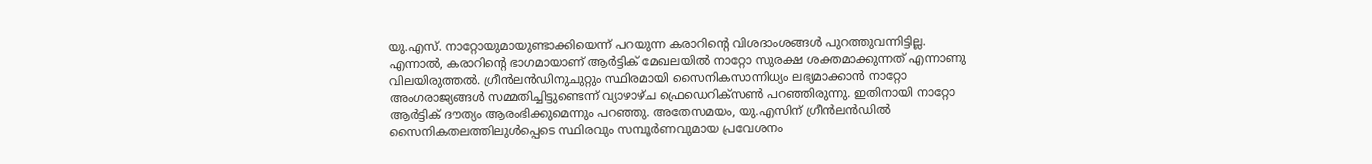യു.എസ്. നാറ്റോയുമായുണ്ടാക്കിയെന്ന് പറയുന്ന കരാറിന്റെ വിശദാംശങ്ങൾ പുറത്തുവന്നിട്ടില്ല. എന്നാൽ, കരാറിന്റെ ഭാഗമായാണ് ആർട്ടിക് മേഖലയിൽ നാറ്റോ സുരക്ഷ ശക്തമാക്കുന്നത് എന്നാണു വിലയിരുത്തൽ. ഗ്രീൻലൻഡിനുചുറ്റും സ്ഥിരമായി സൈനികസാന്നിധ്യം ലഭ്യമാക്കാൻ നാറ്റോ അംഗരാജ്യങ്ങൾ സമ്മതിച്ചിട്ടുണ്ടെന്ന് വ്യാഴാഴ്ച ഫ്രെഡെറിക്സൺ പറഞ്ഞിരുന്നു. ഇതിനായി നാറ്റോ ആർട്ടിക് ദൗത്യം ആരംഭിക്കുമെന്നും പറഞ്ഞു. അതേസമയം, യു.എസിന് ഗ്രീൻലൻഡിൽ സൈനികതലത്തിലുൾപ്പെടെ സ്ഥിരവും സമ്പൂർണവുമായ പ്രവേശനം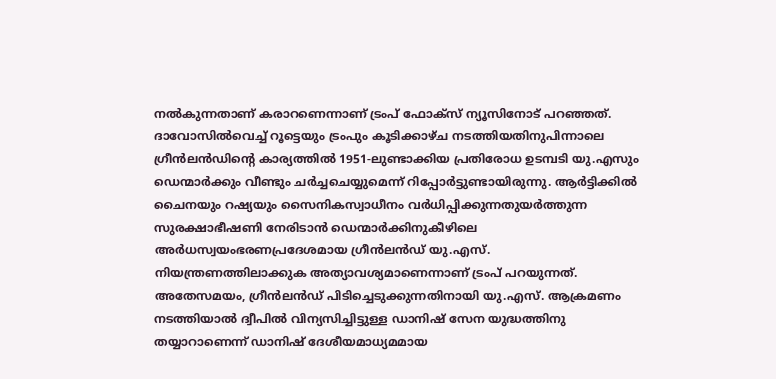നൽകുന്നതാണ് കരാറണെന്നാണ് ട്രംപ് ഫോക്സ് ന്യൂസിനോട് പറഞ്ഞത്.
ദാവോസിൽവെച്ച് റൂട്ടെയും ട്രംപും കൂടിക്കാഴ്ച നടത്തിയതിനുപിന്നാലെ ഗ്രീൻലൻഡിന്റെ കാര്യത്തിൽ 1951-ലുണ്ടാക്കിയ പ്രതിരോധ ഉടമ്പടി യു.എസും ഡെന്മാർക്കും വീണ്ടും ചർച്ചചെയ്യുമെന്ന് റിപ്പോർട്ടുണ്ടായിരുന്നു. ആർട്ടിക്കിൽ ചൈനയും റഷ്യയും സൈനികസ്വാധീനം വർധിപ്പിക്കുന്നതുയർത്തുന്ന സുരക്ഷാഭീഷണി നേരിടാൻ ഡെന്മാർക്കിനുകീഴിലെ അർധസ്വയംഭരണപ്രദേശമായ ഗ്രീൻലൻഡ് യു.എസ്. നിയന്ത്രണത്തിലാക്കുക അത്യാവശ്യമാണെന്നാണ് ട്രംപ് പറയുന്നത്. അതേസമയം, ഗ്രീൻലൻഡ് പിടിച്ചെടുക്കുന്നതിനായി യു.എസ്. ആക്രമണം നടത്തിയാൽ ദ്വീപിൽ വിന്യസിച്ചിട്ടുള്ള ഡാനിഷ് സേന യുദ്ധത്തിനു തയ്യാറാണെന്ന് ഡാനിഷ് ദേശീയമാധ്യമമായ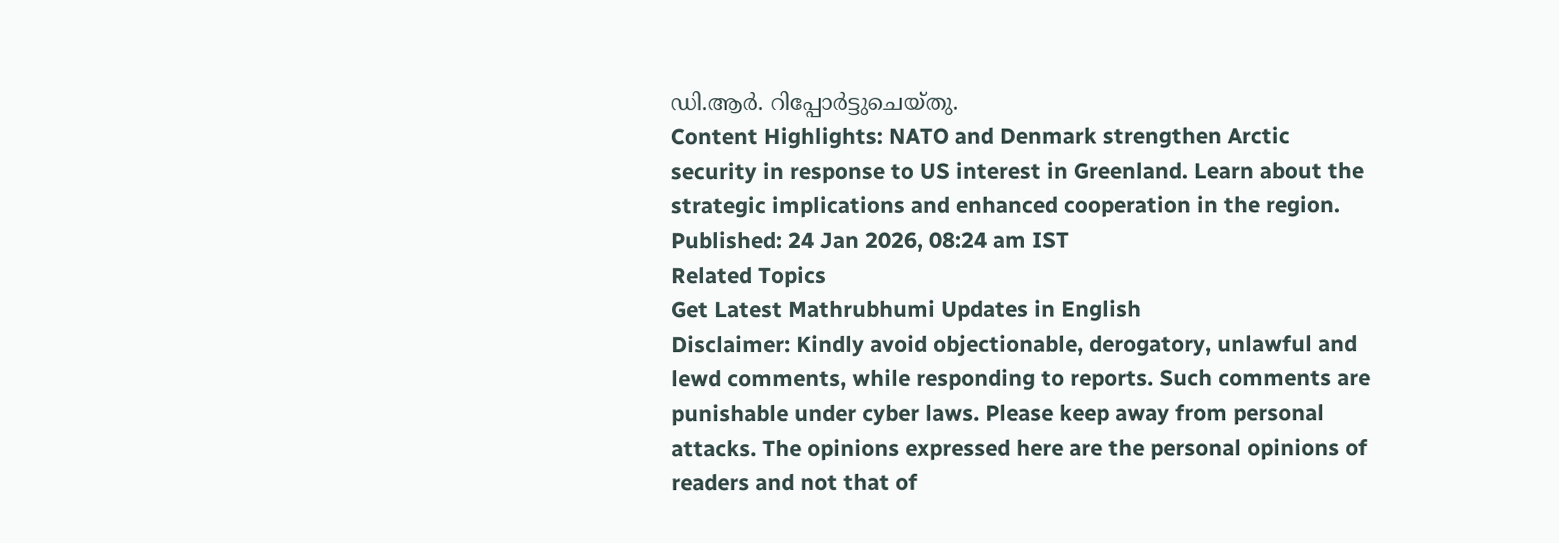ഡി.ആർ. റിപ്പോർട്ടുചെയ്തു.
Content Highlights: NATO and Denmark strengthen Arctic security in response to US interest in Greenland. Learn about the strategic implications and enhanced cooperation in the region.
Published: 24 Jan 2026, 08:24 am IST
Related Topics
Get Latest Mathrubhumi Updates in English
Disclaimer: Kindly avoid objectionable, derogatory, unlawful and lewd comments, while responding to reports. Such comments are punishable under cyber laws. Please keep away from personal attacks. The opinions expressed here are the personal opinions of readers and not that of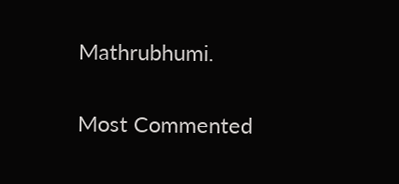Mathrubhumi.


Most Commented